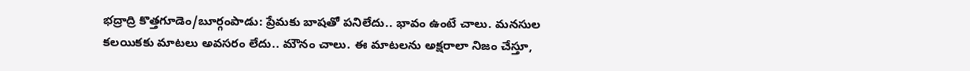భద్రాద్రి కొత్తగూడెం/బూర్గంపాడు: ప్రేమకు బాషతో పనిలేదు.. భావం ఉంటే చాలు. మనసుల కలయికకు మాటలు అవసరం లేదు.. మౌనం చాలు. ఈ మాటలను అక్షరాలా నిజం చేస్తూ,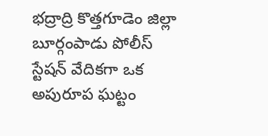భద్రాద్రి కొత్తగూడెం జిల్లా బూర్గంపాడు పోలీస్ స్టేషన్ వేదికగా ఒక అపురూప ఘట్టం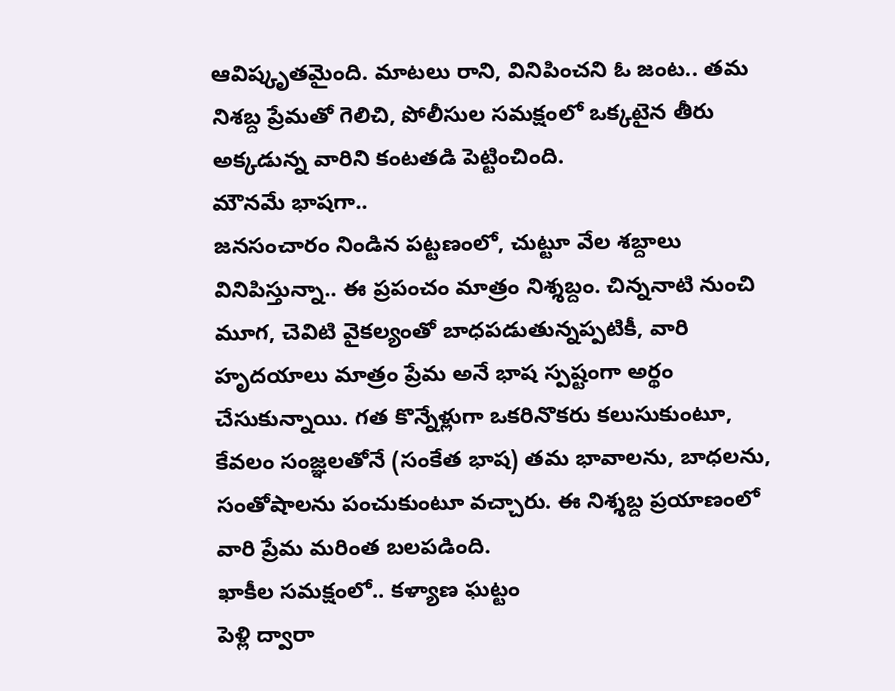ఆవిష్కృతమైంది. మాటలు రాని, వినిపించని ఓ జంట.. తమ నిశబ్ద ప్రేమతో గెలిచి, పోలీసుల సమక్షంలో ఒక్కటైన తీరు అక్కడున్న వారిని కంటతడి పెట్టించింది.
మౌనమే భాషగా..
జనసంచారం నిండిన పట్టణంలో, చుట్టూ వేల శబ్దాలు వినిపిస్తున్నా.. ఈ ప్రపంచం మాత్రం నిశ్శబ్దం. చిన్ననాటి నుంచి మూగ, చెవిటి వైకల్యంతో బాధపడుతున్నప్పటికీ, వారి హృదయాలు మాత్రం ప్రేమ అనే భాష స్పష్టంగా అర్థం చేసుకున్నాయి. గత కొన్నేళ్లుగా ఒకరినొకరు కలుసుకుంటూ, కేవలం సంజ్ఞలతోనే (సంకేత భాష) తమ భావాలను, బాధలను, సంతోషాలను పంచుకుంటూ వచ్చారు. ఈ నిశ్శబ్ద ప్రయాణంలో వారి ప్రేమ మరింత బలపడింది.
ఖాకీల సమక్షంలో.. కళ్యాణ ఘట్టం
పెళ్లి ద్వారా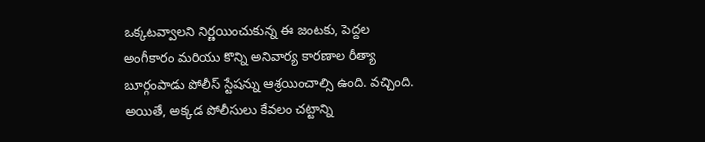ఒక్కటవ్వాలని నిర్ణయించుకున్న ఈ జంటకు, పెద్దల అంగీకారం మరియు కొన్ని అనివార్య కారణాల రీత్యా బూర్గంపాడు పోలీస్ స్టేషన్ను ఆశ్రయించాల్సి ఉంది. వచ్చింది. అయితే, అక్కడ పోలీసులు కేవలం చట్టాన్ని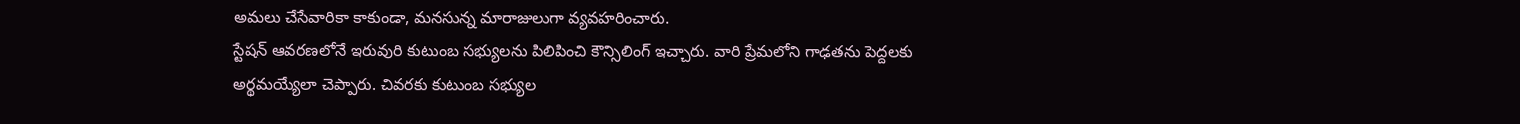అమలు చేసేవారికా కాకుండా, మనసున్న మారాజులుగా వ్యవహరించారు.
స్టేషన్ ఆవరణలోనే ఇరువురి కుటుంబ సభ్యులను పిలిపించి కౌన్సిలింగ్ ఇచ్చారు. వారి ప్రేమలోని గాఢతను పెద్దలకు అర్థమయ్యేలా చెప్పారు. చివరకు కుటుంబ సభ్యుల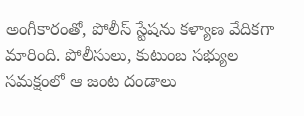అంగీకారంతో, పోలీస్ స్టేషను కళ్యాణ వేదికగా మారింది. పోలీసులు, కుటుంబ సభ్యుల సమక్షంలో ఆ జంట దండాలు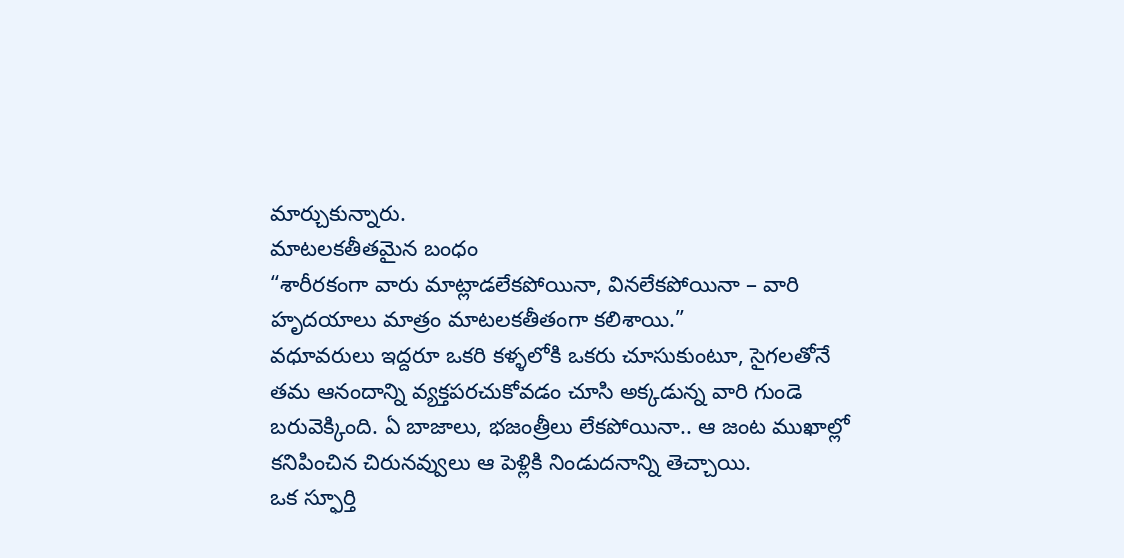మార్చుకున్నారు.
మాటలకతీతమైన బంధం
“శారీరకంగా వారు మాట్లాడలేకపోయినా, వినలేకపోయినా – వారి హృదయాలు మాత్రం మాటలకతీతంగా కలిశాయి.”
వధూవరులు ఇద్దరూ ఒకరి కళ్ళలోకి ఒకరు చూసుకుంటూ, సైగలతోనే తమ ఆనందాన్ని వ్యక్తపరచుకోవడం చూసి అక్కడున్న వారి గుండె బరువెక్కింది. ఏ బాజాలు, భజంత్రీలు లేకపోయినా.. ఆ జంట ముఖాల్లో కనిపించిన చిరునవ్వులు ఆ పెళ్లికి నిండుదనాన్ని తెచ్చాయి.
ఒక స్ఫూర్తి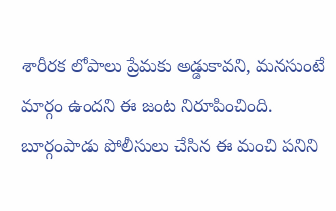శారీరక లోపాలు ప్రేమకు అడ్డుకావని, మనసుంటే మార్గం ఉందని ఈ జంట నిరూపించింది. బూర్గంపాడు పోలీసులు చేసిన ఈ మంచి పనిని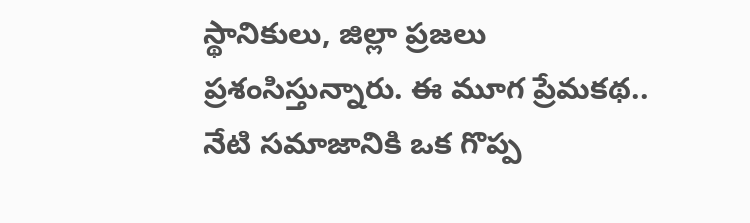స్థానికులు, జిల్లా ప్రజలు ప్రశంసిస్తున్నారు. ఈ మూగ ప్రేమకథ.. నేటి సమాజానికి ఒక గొప్ప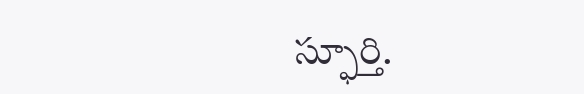స్ఫూర్తి.